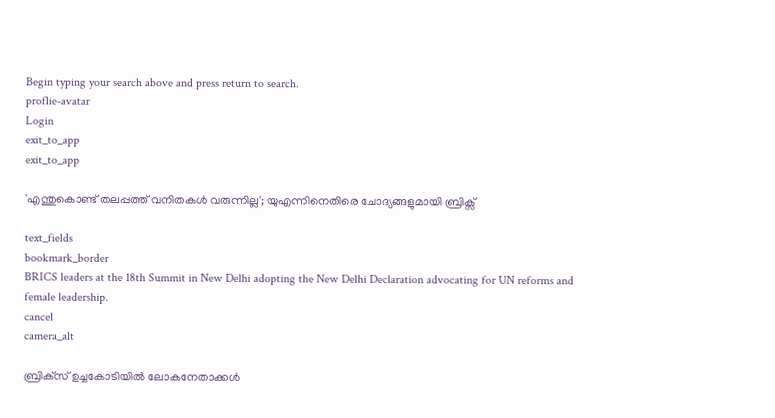Begin typing your search above and press return to search.
proflie-avatar
Login
exit_to_app
exit_to_app

'എന്തുകൊണ്ട് തലപ്പത്ത് വനിതകൾ വരുന്നില്ല'; യുഎന്നിനെതിരെ ചോദ്യങ്ങളുമായി ബ്രിക്സ്

text_fields
bookmark_border
BRICS leaders at the 18th Summit in New Delhi adopting the New Delhi Declaration advocating for UN reforms and female leadership.
cancel
camera_alt

ബ്രിക്‌സ് ഉച്ചകോടിയിൽ ലോകനേതാക്കൾ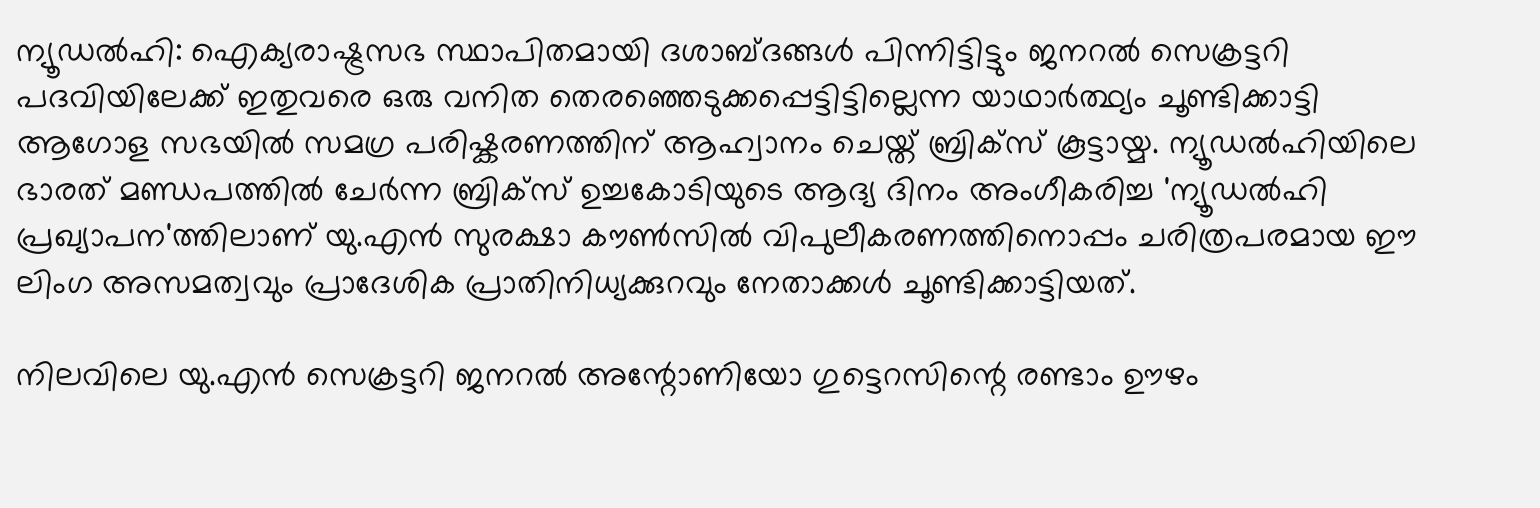ന്യൂഡൽഹി: ഐക്യരാഷ്ട്രസഭ സ്ഥാപിതമായി ദശാബ്ദങ്ങൾ പിന്നിട്ടിട്ടും ജനറൽ സെക്രട്ടറി പദവിയിലേക്ക് ഇതുവരെ ഒരു വനിത തെരഞ്ഞെടുക്കപ്പെട്ടിട്ടില്ലെന്ന യാഥാർത്ഥ്യം ചൂണ്ടിക്കാട്ടി ആഗോള സഭയിൽ സമഗ്ര പരിഷ്കരണത്തിന് ആഹ്വാനം ചെയ്ത് ബ്രിക്സ് കൂട്ടായ്മ. ന്യൂഡൽഹിയിലെ ഭാരത് മണ്ഡപത്തിൽ ചേർന്ന ബ്രിക്സ് ഉച്ചകോടിയുടെ ആദ്യ ദിനം അംഗീകരിച്ച 'ന്യൂഡൽഹി പ്രഖ്യാപന'ത്തിലാണ് യു.എൻ സുരക്ഷാ കൗൺസിൽ വിപുലീകരണത്തിനൊപ്പം ചരിത്രപരമായ ഈ ലിംഗ അസമത്വവും പ്രാദേശിക പ്രാതിനിധ്യക്കുറവും നേതാക്കൾ ചൂണ്ടിക്കാട്ടിയത്.

നിലവിലെ യു.എൻ സെക്രട്ടറി ജനറൽ അന്റോണിയോ ഗുട്ടെറസിന്റെ രണ്ടാം ഊഴം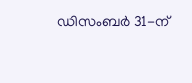ഡിസംബർ 31-ന്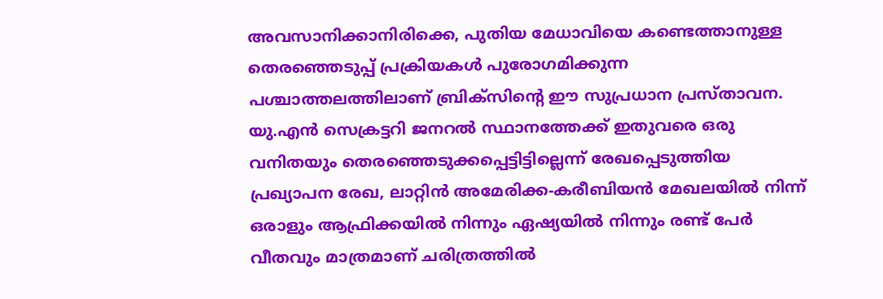അവസാനിക്കാനിരിക്കെ, പുതിയ മേധാവിയെ കണ്ടെത്താനുള്ള തെരഞ്ഞെടുപ്പ് പ്രക്രിയകൾ പുരോഗമിക്കുന്ന പശ്ചാത്തലത്തിലാണ് ബ്രിക്സിന്റെ ഈ സുപ്രധാന പ്രസ്താവന. യു.എൻ സെക്രട്ടറി ജനറൽ സ്ഥാനത്തേക്ക് ഇതുവരെ ഒരു വനിതയും തെരഞ്ഞെടുക്കപ്പെട്ടിട്ടില്ലെന്ന് രേഖപ്പെടുത്തിയ പ്രഖ്യാപന രേഖ, ലാറ്റിൻ അമേരിക്ക-കരീബിയൻ മേഖലയിൽ നിന്ന് ഒരാളും ആഫ്രിക്കയിൽ നിന്നും ഏഷ്യയിൽ നിന്നും രണ്ട് പേർ വീതവും മാത്രമാണ് ചരിത്രത്തിൽ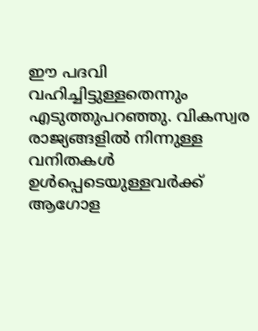ഈ പദവി വഹിച്ചിട്ടുള്ളതെന്നും എടുത്തുപറഞ്ഞു. വികസ്വര രാജ്യങ്ങളിൽ നിന്നുള്ള വനിതകൾ ഉൾപ്പെടെയുള്ളവർക്ക് ആഗോള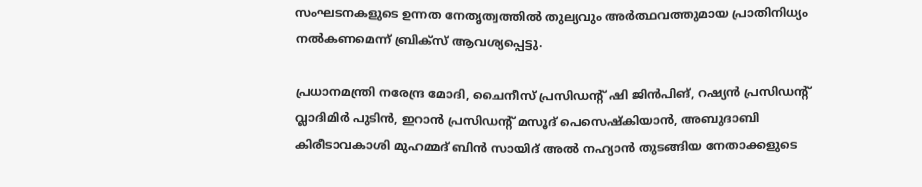സംഘടനകളുടെ ഉന്നത നേതൃത്വത്തിൽ തുല്യവും അർത്ഥവത്തുമായ പ്രാതിനിധ്യം നൽകണമെന്ന് ബ്രിക്സ് ആവശ്യപ്പെട്ടു.

പ്രധാനമന്ത്രി നരേന്ദ്ര മോദി, ചൈനീസ് പ്രസിഡന്റ് ഷി ജിൻപിങ്, റഷ്യൻ പ്രസിഡന്റ് വ്ലാദിമിർ പുടിൻ, ഇറാൻ പ്രസിഡന്റ് മസൂദ് പെസെഷ്കിയാൻ, അബുദാബി കിരീടാവകാശി മുഹമ്മദ് ബിൻ സായിദ് അൽ നഹ്യാൻ തുടങ്ങിയ നേതാക്കളുടെ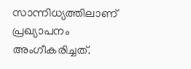സാന്നിധ്യത്തിലാണ് പ്രഖ്യാപനം അംഗീകരിച്ചത്.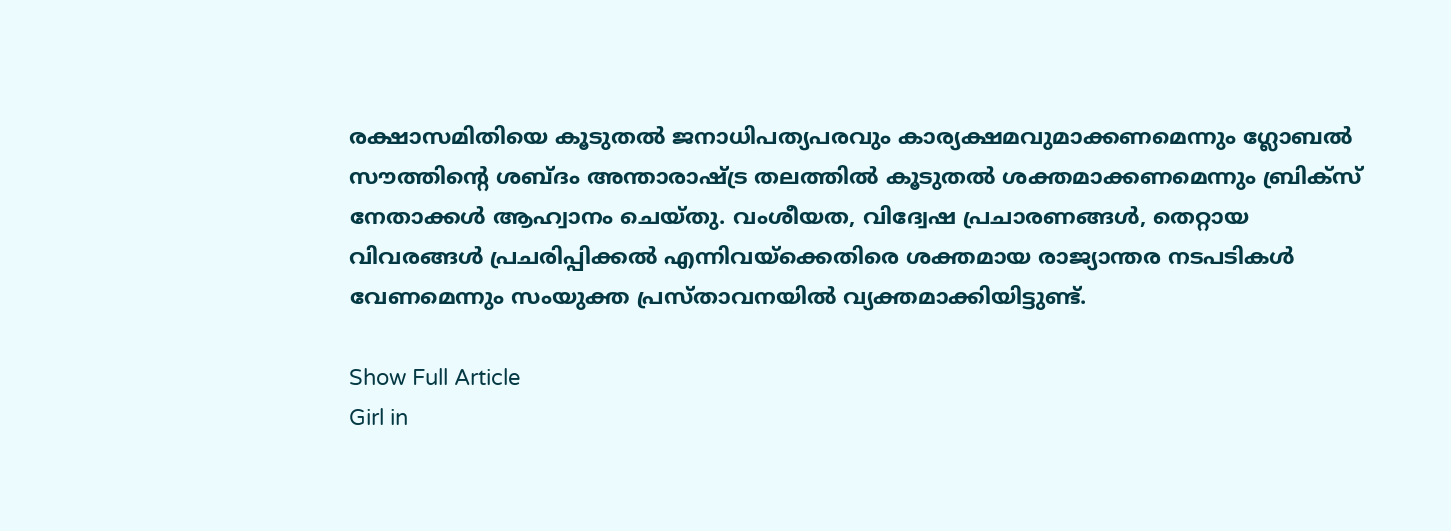രക്ഷാസമിതിയെ കൂടുതൽ ജനാധിപത്യപരവും കാര്യക്ഷമവുമാക്കണമെന്നും ഗ്ലോബൽ സൗത്തിന്റെ ശബ്ദം അന്താരാഷ്ട്ര തലത്തിൽ കൂടുതൽ ശക്തമാക്കണമെന്നും ബ്രിക്സ് നേതാക്കൾ ആഹ്വാനം ചെയ്തു. വംശീയത, വിദ്വേഷ പ്രചാരണങ്ങൾ, തെറ്റായ വിവരങ്ങൾ പ്രചരിപ്പിക്കൽ എന്നിവയ്ക്കെതിരെ ശക്തമായ രാജ്യാന്തര നടപടികൾ വേണമെന്നും സംയുക്ത പ്രസ്താവനയിൽ വ്യക്തമാക്കിയിട്ടുണ്ട്.

Show Full Article
Girl in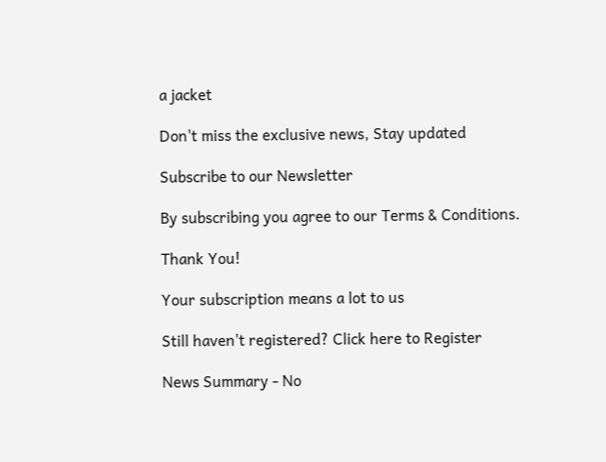a jacket

Don't miss the exclusive news, Stay updated

Subscribe to our Newsletter

By subscribing you agree to our Terms & Conditions.

Thank You!

Your subscription means a lot to us

Still haven't registered? Click here to Register

News Summary - No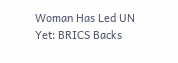Woman Has Led UN Yet: BRICS Backs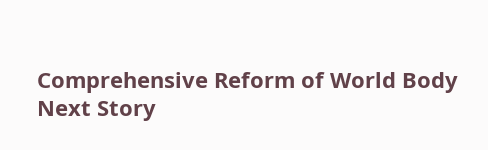Comprehensive Reform of World Body
Next Story